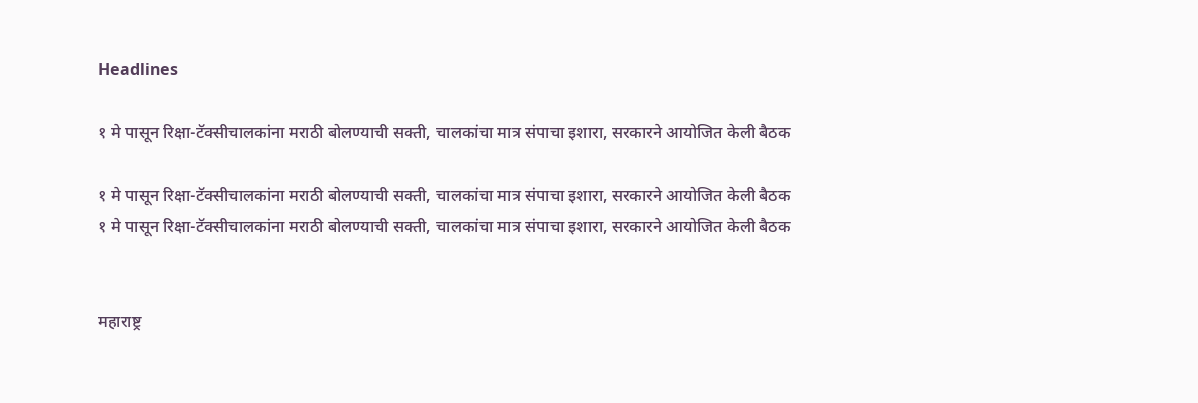Headlines

१ मे पासून रिक्षा-टॅक्सीचालकांना मराठी बोलण्याची सक्ती, चालकांचा मात्र संपाचा इशारा, सरकारने आयोजित केली बैठक

१ मे पासून रिक्षा-टॅक्सीचालकांना मराठी बोलण्याची सक्ती, चालकांचा मात्र संपाचा इशारा, सरकारने आयोजित केली बैठक
१ मे पासून रिक्षा-टॅक्सीचालकांना मराठी बोलण्याची सक्ती, चालकांचा मात्र संपाचा इशारा, सरकारने आयोजित केली बैठक


महाराष्ट्र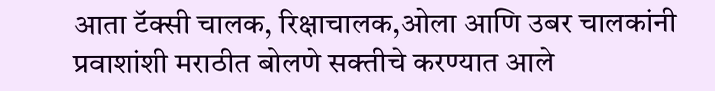आता टॅक्सी चालक, रिक्षाचालक,ओला आणि उबर चालकांनी प्रवाशांशी मराठीत बोलणे सक्तीचे करण्यात आले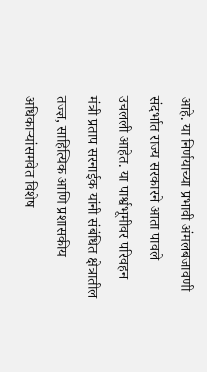आहे. या निर्णयाच्या प्रभावी अंमलबजावणी संदर्भात राज्य सरकारने आता पावले उचलली आहेत. या पार्श्वभूमीवर परिवहन मंत्री प्रताप सरनाईक यांनी संबंधित क्षेत्रातील तज्ज्ञ, साहित्यिक आणि प्रशासकीय अधिकाऱ्यांसमवेत विशेष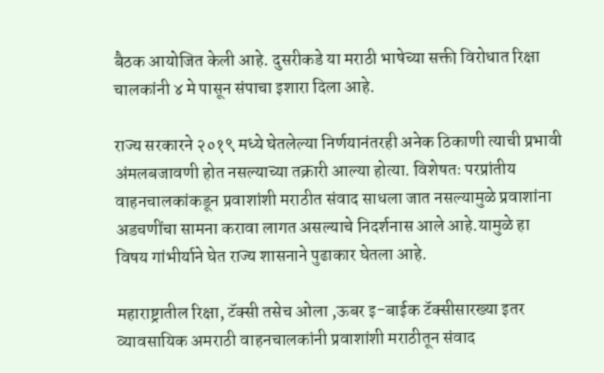बैठक आयोजित केली आहे. दुसरीकडे या मराठी भाषेच्या सक्ती विरोधात रिक्षा चालकांनी ४ मे पासून संपाचा इशारा दिला आहे.

राज्य सरकारने २०१९ मध्ये घेतलेल्या निर्णयानंतरही अनेक ठिकाणी त्याची प्रभावी अंमलबजावणी होत नसल्याच्या तक्रारी आल्या होत्या. विशेषतः परप्रांतीय वाहनचालकांकडून प्रवाशांशी मराठीत संवाद साधला जात नसल्यामुळे प्रवाशांना अडचणींचा सामना करावा लागत असल्याचे निदर्शनास आले आहे.यामुळे हा विषय गांभीर्याने घेत राज्य शासनाने पुढाकार घेतला आहे.

महाराष्ट्रातील रिक्षा, टॅक्सी तसेच ओला ,ऊबर इ-बाईक टॅक्सीसारख्या इतर व्यावसायिक अमराठी वाहनचालकांनी प्रवाशांशी मराठीतून संवाद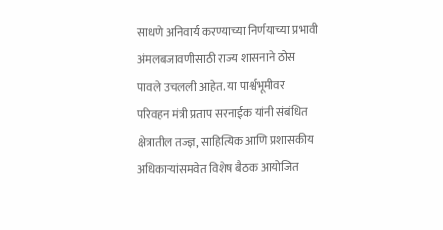साधणे अनिवार्य करण्याच्या निर्णयाच्या प्रभावी अंमलबजावणीसाठी राज्य शासनाने ठोस पावले उचलली आहेत. या पार्श्वभूमीवर परिवहन मंत्री प्रताप सरनाईक यांनी संबंधित क्षेत्रातील तज्ज्ञ, साहित्यिक आणि प्रशासकीय अधिकाऱ्यांसमवेत विशेष बैठक आयोजित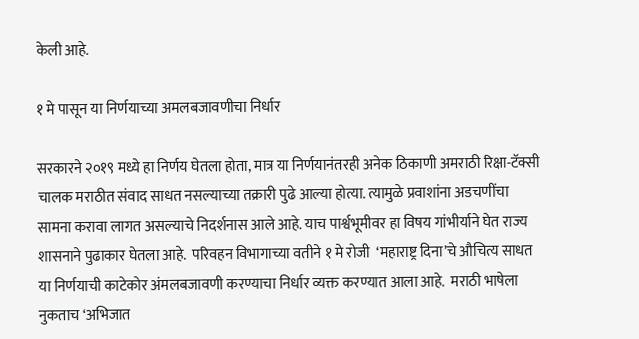केली आहे.

१ मे पासून या निर्णयाच्या अमलबजावणीचा निर्धार

सरकारने २०१९ मध्ये हा निर्णय घेतला होता, मात्र या निर्णयानंतरही अनेक ठिकाणी अमराठी रिक्षा-टॅक्सी चालक मराठीत संवाद साधत नसल्याच्या तक्रारी पुढे आल्या होत्या. त्यामुळे प्रवाशांना अडचणींचा सामना करावा लागत असल्याचे निदर्शनास आले आहे. याच पार्श्वभूमीवर हा विषय गांभीर्याने घेत राज्य शासनाने पुढाकार घेतला आहे.  परिवहन विभागाच्या वतीने १ मे रोजी  ‘महाराष्ट्र दिना’चे औचित्य साधत या निर्णयाची काटेकोर अंमलबजावणी करण्याचा निर्धार व्यक्त करण्यात आला आहे.  मराठी भाषेला नुकताच ‘अभिजात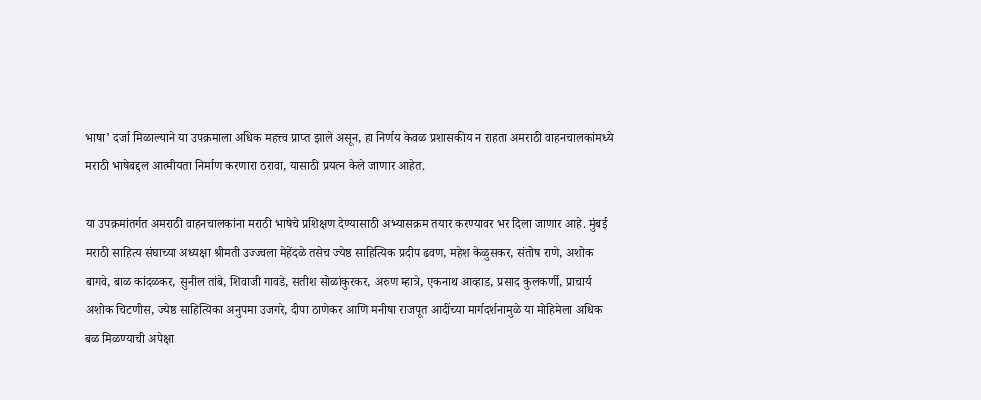भाषा’ दर्जा मिळाल्याने या उपक्रमाला अधिक महत्त्व प्राप्त झाले असून, हा निर्णय केवळ प्रशासकीय न राहता अमराठी वाहनचालकांमध्ये मराठी भाषेबद्दल आत्मीयता निर्माण करणारा ठरावा, यासाठी प्रयत्न केले जाणार आहेत.

या उपक्रमांतर्गत अमराठी वाहनचालकांना मराठी भाषेचे प्रशिक्षण देण्यासाठी अभ्यासक्रम तयार करण्यावर भर दिला जाणार आहे. मुंबई मराठी साहित्य संघाच्या अध्यक्षा श्रीमती उज्ज्वला मेहेंदळे तसेच ज्येष्ठ साहित्यिक प्रदीप ढवण, महेश केळुसकर, संतोष राणे, अशोक बागवे, बाळ कांदळकर, सुनील तांबे, शिवाजी गावडे, सतीश सोळांकुरकर, अरुण म्हात्रे, एकनाथ आव्हाड, प्रसाद कुलकर्णी, प्राचार्य अशोक चिटणीस, ज्येष्ठ साहित्यिका अनुपमा उजगरे, दीपा ठाणेकर आणि मनीषा राजपूत आदींच्या मार्गदर्शनामुळे या मोहिमेला अधिक बळ मिळण्याची अपेक्षा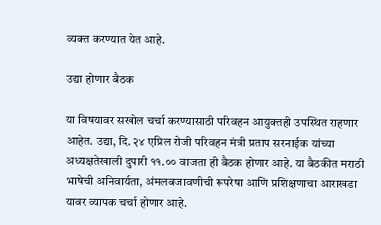व्यक्त करण्यात येत आहे.

उद्या होणार बैठक

या विषयावर सखोल चर्चा करण्यासाठी परिवहन आयुक्तही उपस्थित राहणार आहेत. उद्या, दि. २४ एप्रिल रोजी परिवहन मंत्री प्रताप सरनाईक यांच्या अध्यक्षतेखाली दुपारी ११.०० वाजता ही बैठक होणार आहे. या बैठकीत मराठी भाषेची अनिवार्यता, अंमलबजावणीची रूपरेषा आणि प्रशिक्षणाचा आराखडा यावर व्यापक चर्चा होणार आहे.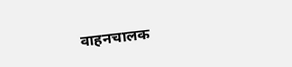वाहनचालक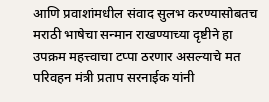आणि प्रवाशांमधील संवाद सुलभ करण्यासोबतच मराठी भाषेचा सन्मान राखण्याच्या दृष्टीने हा उपक्रम महत्त्वाचा टप्पा ठरणार असल्याचे मत परिवहन मंत्री प्रताप सरनाईक यांनी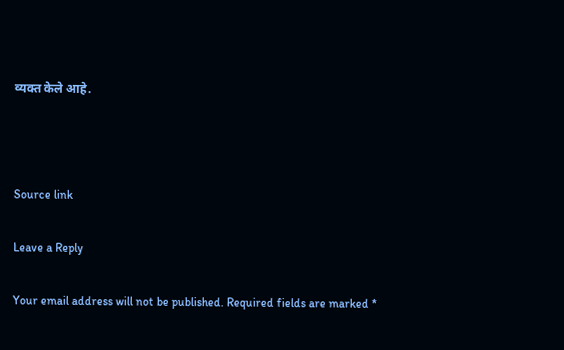व्यक्त केले आहे.



Source link

Leave a Reply

Your email address will not be published. Required fields are marked *